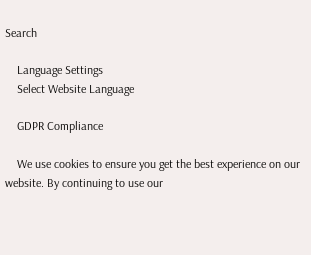Search

    Language Settings
    Select Website Language

    GDPR Compliance

    We use cookies to ensure you get the best experience on our website. By continuing to use our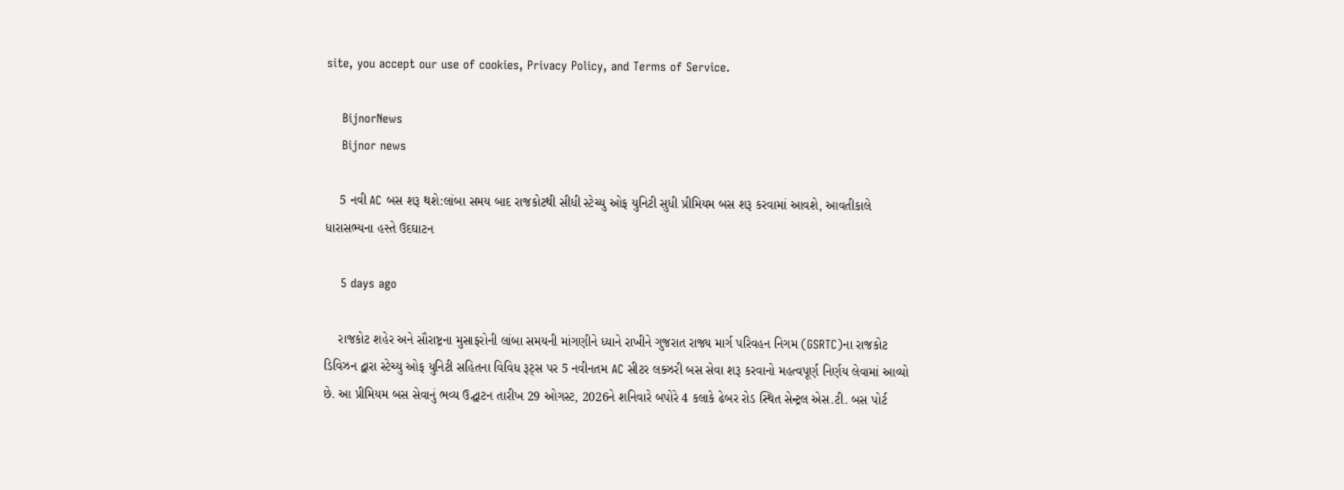site, you accept our use of cookies, Privacy Policy, and Terms of Service.

    BijnorNews
    Bijnor news

    5 નવી AC બસ શરૂ થશે:લાંબા સમય બાદ રાજકોટથી સીધી સ્ટેચ્યુ ઓફ યુનિટી સુધી પ્રીમિયમ બસ શરૂ કરવામાં આવશે, આવતીકાલે ધારાસભ્યના હસ્તે ઉદઘાટન

    5 days ago

    રાજકોટ શહેર અને સૌરાષ્ટ્રના મુસાફરોની લાંબા સમયની માંગણીને ધ્યાને રાખીને ગુજરાત રાજ્ય માર્ગ પરિવહન નિગમ (GSRTC)ના રાજકોટ ડિવિઝન દ્વારા સ્ટેચ્યુ ઓફ યુનિટી સહિતના વિવિધ રૂટ્સ પર 5 નવીનતમ AC સીટર લક્ઝરી બસ સેવા શરૂ કરવાનો મહત્વપૂર્ણ નિર્ણય લેવામાં આવ્યો છે. આ પ્રીમિયમ બસ સેવાનું ભવ્ય ઉદ્ઘાટન તારીખ 29 ઓગસ્ટ, 2026ને શનિવારે બપોરે 4 કલાકે ઢેબર રોડ સ્થિત સેન્ટ્રલ એસ.ટી. બસ પોર્ટ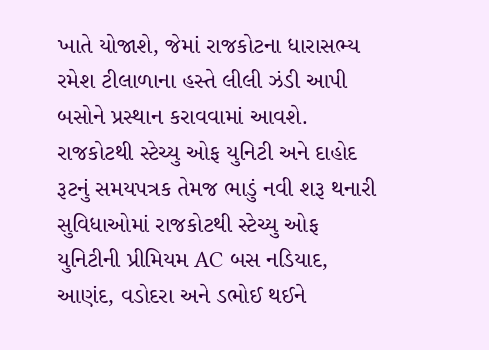ખાતે યોજાશે, જેમાં રાજકોટના ધારાસભ્ય રમેશ ટીલાળાના હસ્તે લીલી ઝંડી આપી બસોને પ્રસ્થાન કરાવવામાં આવશે. રાજકોટથી સ્ટેચ્યુ ઓફ યુનિટી અને દાહોદ રૂટનું સમયપત્રક તેમજ ભાડું નવી શરૂ થનારી સુવિધાઓમાં રાજકોટથી સ્ટેચ્યુ ઓફ યુનિટીની પ્રીમિયમ AC બસ નડિયાદ, આણંદ, વડોદરા અને ડભોઈ થઈને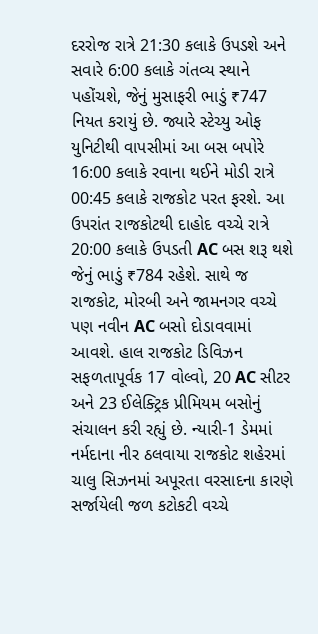દરરોજ રાત્રે 21:30 કલાકે ઉપડશે અને સવારે 6:00 કલાકે ગંતવ્ય સ્થાને પહોંચશે, જેનું મુસાફરી ભાડું ₹747 નિયત કરાયું છે. જ્યારે સ્ટેચ્યુ ઓફ યુનિટીથી વાપસીમાં આ બસ બપોરે 16:00 કલાકે રવાના થઈને મોડી રાત્રે 00:45 કલાકે રાજકોટ પરત ફરશે. આ ઉપરાંત રાજકોટથી દાહોદ વચ્ચે રાત્રે 20:00 કલાકે ઉપડતી AC બસ શરૂ થશે જેનું ભાડું ₹784 રહેશે. સાથે જ રાજકોટ, મોરબી અને જામનગર વચ્ચે પણ નવીન AC બસો દોડાવવામાં આવશે. હાલ રાજકોટ ડિવિઝન સફળતાપૂર્વક 17 વોલ્વો, 20 AC સીટર અને 23 ઈલેક્ટ્રિક પ્રીમિયમ બસોનું સંચાલન કરી રહ્યું છે. ન્યારી-1 ડેમમાં નર્મદાના નીર ઠલવાયા રાજકોટ શહેરમાં ચાલુ સિઝનમાં અપૂરતા વરસાદના કારણે સર્જાયેલી જળ કટોકટી વચ્ચે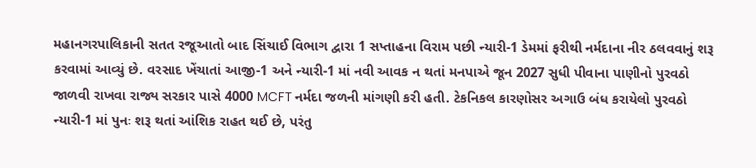મહાનગરપાલિકાની સતત રજૂઆતો બાદ સિંચાઈ વિભાગ દ્વારા 1 સપ્તાહના વિરામ પછી ન્યારી-1 ડેમમાં ફરીથી નર્મદાના નીર ઠલવવાનું શરૂ કરવામાં આવ્યું છે. વરસાદ ખેંચાતાં આજી-1 અને ન્યારી-1 માં નવી આવક ન થતાં મનપાએ જૂન 2027 સુધી પીવાના પાણીનો પુરવઠો જાળવી રાખવા રાજ્ય સરકાર પાસે 4000 MCFT નર્મદા જળની માંગણી કરી હતી. ટેકનિકલ કારણોસર અગાઉ બંધ કરાયેલો પુરવઠો ન્યારી-1 માં પુનઃ શરૂ થતાં આંશિક રાહત થઈ છે, પરંતુ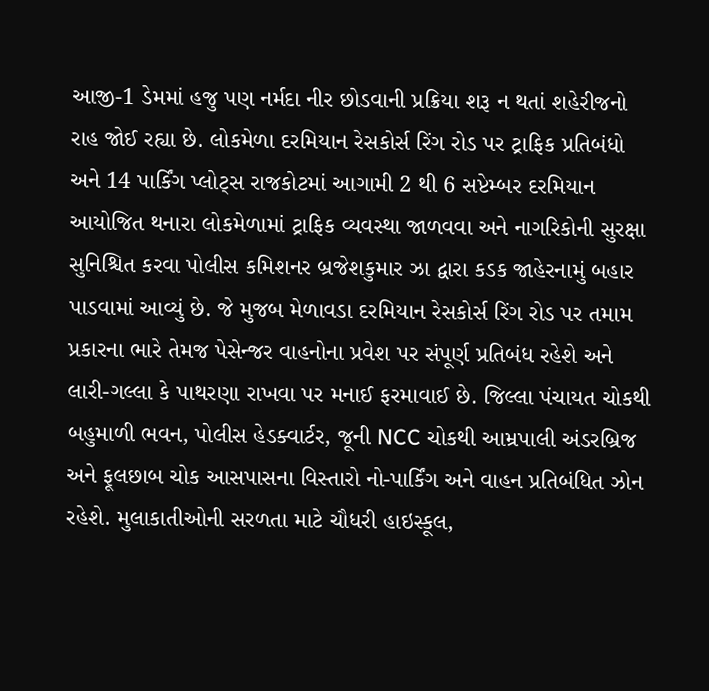આજી-1 ડેમમાં હજુ પણ નર્મદા નીર છોડવાની પ્રક્રિયા શરૂ ન થતાં શહેરીજનો રાહ જોઈ રહ્યા છે. લોકમેળા દરમિયાન રેસકોર્સ રિંગ રોડ પર ટ્રાફિક પ્રતિબંધો અને 14 પાર્કિંગ પ્લોટ્સ રાજકોટમાં આગામી 2 થી 6 સપ્ટેમ્બર દરમિયાન આયોજિત થનારા લોકમેળામાં ટ્રાફિક વ્યવસ્થા જાળવવા અને નાગરિકોની સુરક્ષા સુનિશ્ચિત કરવા પોલીસ કમિશનર બ્રજેશકુમાર ઝા દ્વારા કડક જાહેરનામું બહાર પાડવામાં આવ્યું છે. જે મુજબ મેળાવડા દરમિયાન રેસકોર્સ રિંગ રોડ પર તમામ પ્રકારના ભારે તેમજ પેસેન્જર વાહનોના પ્રવેશ પર સંપૂર્ણ પ્રતિબંધ રહેશે અને લારી-ગલ્લા કે પાથરણા રાખવા પર મનાઈ ફરમાવાઈ છે. જિલ્લા પંચાયત ચોકથી બહુમાળી ભવન, પોલીસ હેડક્વાર્ટર, જૂની NCC ચોકથી આમ્રપાલી અંડરબ્રિજ અને ફૂલછાબ ચોક આસપાસના વિસ્તારો નો-પાર્કિંગ અને વાહન પ્રતિબંધિત ઝોન રહેશે. મુલાકાતીઓની સરળતા માટે ચૌધરી હાઇસ્કૂલ,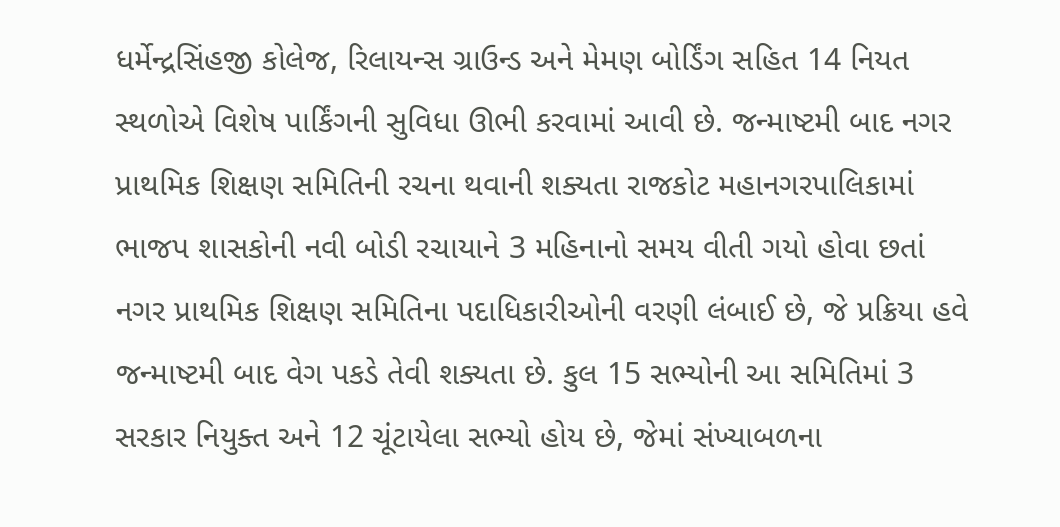ધર્મેન્દ્રસિંહજી કોલેજ, રિલાયન્સ ગ્રાઉન્ડ અને મેમણ બોર્ડિંગ સહિત 14 નિયત સ્થળોએ વિશેષ પાર્કિંગની સુવિધા ઊભી કરવામાં આવી છે. જન્માષ્ટમી બાદ નગર પ્રાથમિક શિક્ષણ સમિતિની રચના થવાની શક્યતા રાજકોટ મહાનગરપાલિકામાં ભાજપ શાસકોની નવી બોડી રચાયાને 3 મહિનાનો સમય વીતી ગયો હોવા છતાં નગર પ્રાથમિક શિક્ષણ સમિતિના પદાધિકારીઓની વરણી લંબાઈ છે, જે પ્રક્રિયા હવે જન્માષ્ટમી બાદ વેગ પકડે તેવી શક્યતા છે. કુલ 15 સભ્યોની આ સમિતિમાં 3 સરકાર નિયુક્ત અને 12 ચૂંટાયેલા સભ્યો હોય છે, જેમાં સંખ્યાબળના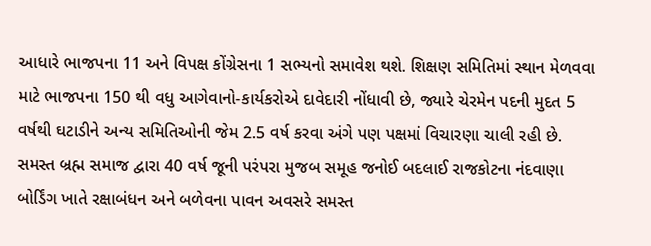આધારે ભાજપના 11 અને વિપક્ષ કોંગ્રેસના 1 સભ્યનો સમાવેશ થશે. શિક્ષણ સમિતિમાં સ્થાન મેળવવા માટે ભાજપના 150 થી વધુ આગેવાનો-કાર્યકરોએ દાવેદારી નોંધાવી છે, જ્યારે ચેરમેન પદની મુદત 5 વર્ષથી ઘટાડીને અન્ય સમિતિઓની જેમ 2.5 વર્ષ કરવા અંગે પણ પક્ષમાં વિચારણા ચાલી રહી છે. સમસ્ત બ્રહ્મ સમાજ દ્વારા 40 વર્ષ જૂની પરંપરા મુજબ સમૂહ જનોઈ બદલાઈ રાજકોટના નંદવાણા બોર્ડિંગ ખાતે રક્ષાબંધન અને બળેવના પાવન અવસરે સમસ્ત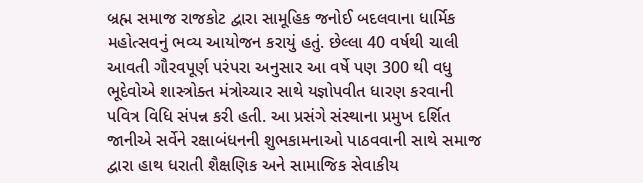બ્રહ્મ સમાજ રાજકોટ દ્વારા સામૂહિક જનોઈ બદલવાના ધાર્મિક મહોત્સવનું ભવ્ય આયોજન કરાયું હતું. છેલ્લા 40 વર્ષથી ચાલી આવતી ગૌરવપૂર્ણ પરંપરા અનુસાર આ વર્ષે પણ 300 થી વધુ ભૂદેવોએ શાસ્ત્રોક્ત મંત્રોચ્ચાર સાથે યજ્ઞોપવીત ધારણ કરવાની પવિત્ર વિધિ સંપન્ન કરી હતી. આ પ્રસંગે સંસ્થાના પ્રમુખ દર્શિત જાનીએ સર્વેને રક્ષાબંધનની શુભકામનાઓ પાઠવવાની સાથે સમાજ દ્વારા હાથ ધરાતી શૈક્ષણિક અને સામાજિક સેવાકીય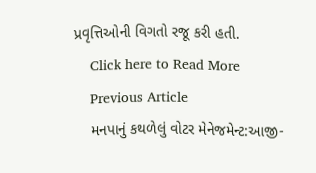પ્રવૃત્તિઓની વિગતો રજૂ કરી હતી.
    Click here to Read More
    Previous Article
    મનપાનું કથળેલું વોટર મેનેજમેન્ટ:આજી-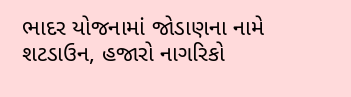ભાદર યોજનામાં જોડાણના નામે શટડાઉન, હજારો નાગરિકો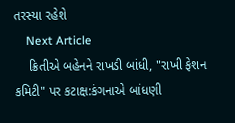તરસ્યા રહેશે
    Next Article
    ક્રિતીએ બહેનને રાખડી બાંધી, "રાખી ફેશન કમિટી" પર કટાક્ષ:કંગનાએ બાંધણી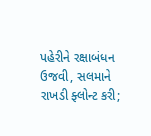પહેરીને રક્ષાબંધન ઉજવી, સલમાને રાખડી ફ્લોન્ટ કરી;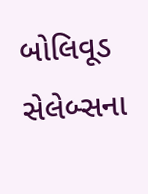બોલિવૂડ સેલેબ્સના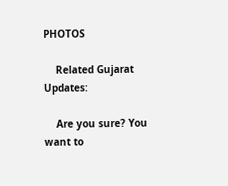PHOTOS

    Related Gujarat Updates:

    Are you sure? You want to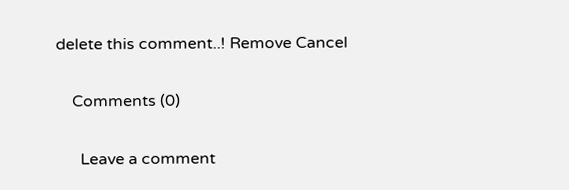delete this comment..! Remove Cancel

    Comments (0)

      Leave a comment